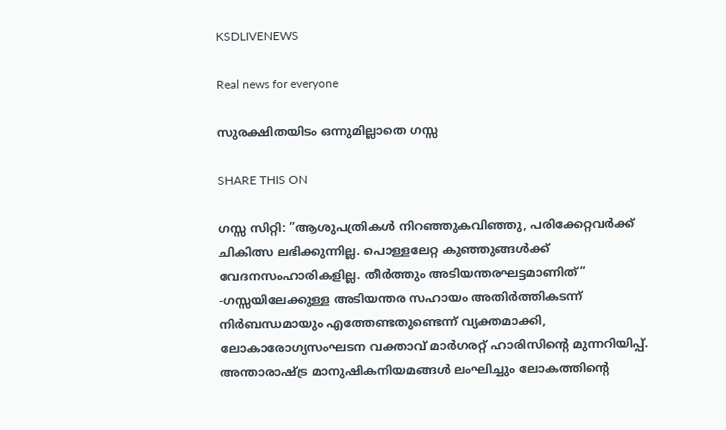KSDLIVENEWS

Real news for everyone

സുരക്ഷിതയിടം ഒന്നുമില്ലാതെ ഗസ്സ

SHARE THIS ON

ഗസ്സ സിറ്റി: ”ആശുപത്രികള്‍ നിറഞ്ഞുകവിഞ്ഞു, പരിക്കേറ്റവര്‍ക്ക് ചികിത്സ ലഭിക്കുന്നില്ല. പൊള്ളലേറ്റ കുഞ്ഞുങ്ങള്‍ക്ക് വേദനസംഹാരികളില്ല. തീര്‍ത്തും അടിയന്തരഘട്ടമാണിത്” -ഗസ്സയിലേക്കുള്ള അടിയന്തര സഹായം അതിര്‍ത്തികടന്ന് നിര്‍ബന്ധമായും എത്തേണ്ടതുണ്ടെന്ന് വ്യക്തമാക്കി, ലോകാരോഗ്യസംഘടന വക്താവ് മാര്‍ഗരറ്റ് ഹാരിസിന്റെ മുന്നറിയിപ്പ്. അന്താരാഷ്ട്ര മാനുഷികനിയമങ്ങള്‍ ലംഘിച്ചും ലോകത്തിന്റെ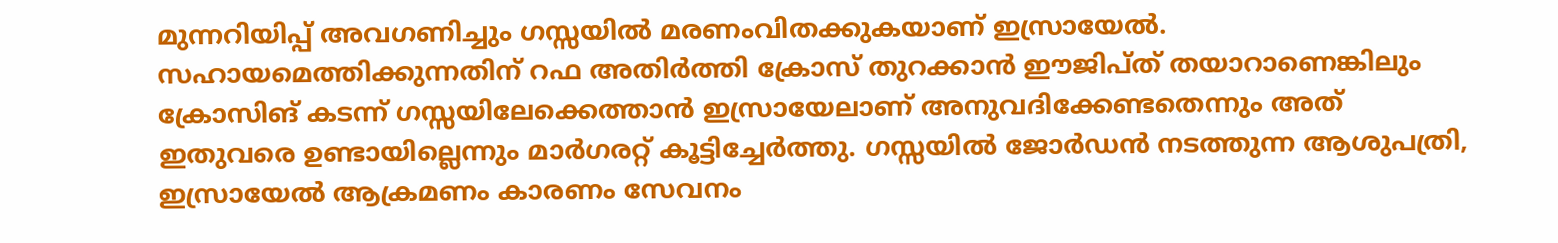മുന്നറിയിപ്പ് അവഗണിച്ചും ഗസ്സയില്‍ മരണംവിതക്കുകയാണ് ഇസ്രായേല്‍. സഹായമെത്തിക്കുന്നതിന് റഫ അതിര്‍ത്തി ക്രോസ് തുറക്കാൻ ഈജിപ്ത് തയാറാണെങ്കിലും ക്രോസിങ് കടന്ന് ഗസ്സയിലേക്കെത്താൻ ഇസ്രായേലാണ് അനുവദിക്കേണ്ടതെന്നും അത് ഇതുവരെ ഉണ്ടായില്ലെന്നും മാര്‍ഗരറ്റ് കൂട്ടിച്ചേര്‍ത്തു. ഗസ്സയില്‍ ജോര്‍ഡൻ നടത്തുന്ന ആശുപത്രി, ഇസ്രായേല്‍ ആക്രമണം കാരണം സേവനം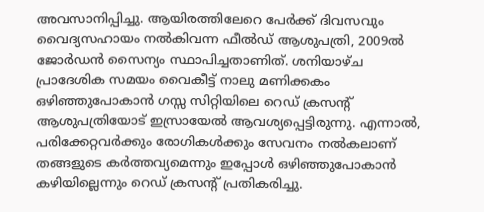അവസാനിപ്പിച്ചു. ആയിരത്തിലേറെ പേര്‍ക്ക് ദിവസവും വൈദ്യസഹായം നല്‍കിവന്ന ഫീല്‍ഡ് ആശുപത്രി, 2009ല്‍ ജോര്‍ഡൻ സൈന്യം സ്ഥാപിച്ചതാണിത്. ശനിയാഴ്ച പ്രാദേശിക സമയം വൈകീട്ട് നാലു മണിക്കകം ഒഴിഞ്ഞുപോകാൻ ഗസ്സ സിറ്റിയിലെ റെഡ് ക്രസന്റ് ആശുപത്രിയോട് ഇസ്രായേല്‍ ആവശ്യപ്പെട്ടിരുന്നു. എന്നാല്‍, പരിക്കേറ്റവര്‍ക്കും രോഗികള്‍ക്കും സേവനം നല്‍കലാണ് തങ്ങളുടെ കര്‍ത്തവ്യമെന്നും ഇപ്പോള്‍ ഒഴിഞ്ഞുപോകാൻ കഴിയില്ലെന്നും റെഡ് ക്രസന്റ് പ്രതികരിച്ചു.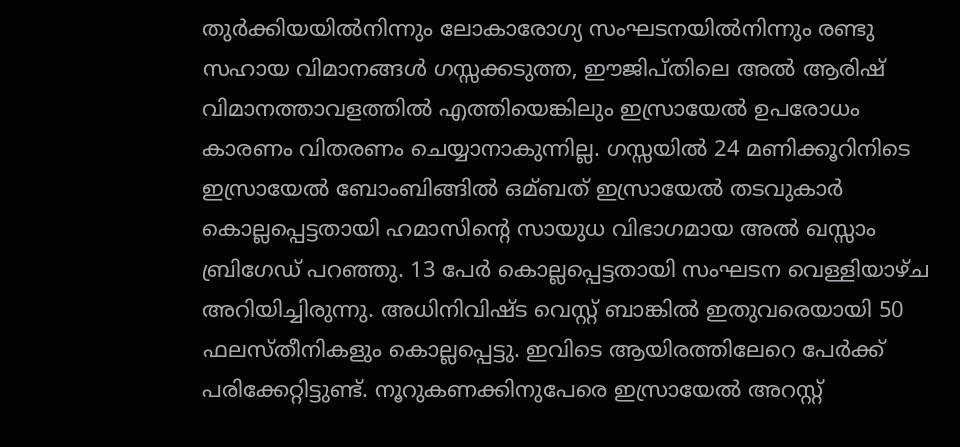തുര്‍ക്കിയയില്‍നിന്നും ലോകാരോഗ്യ സംഘടനയില്‍നിന്നും രണ്ടു സഹായ വിമാനങ്ങള്‍ ഗസ്സക്കടുത്ത, ഈജിപ്തിലെ അല്‍ ആരിഷ് വിമാനത്താവളത്തില്‍ എത്തിയെങ്കിലും ഇസ്രായേല്‍ ഉപരോധം കാരണം വിതരണം ചെയ്യാനാകുന്നില്ല. ഗസ്സയില്‍ 24 മണിക്കൂറിനിടെ ഇസ്രായേല്‍ ബോംബിങ്ങില്‍ ഒമ്ബത് ഇസ്രായേല്‍ തടവുകാര്‍ കൊല്ലപ്പെട്ടതായി ഹമാസിന്റെ സായുധ വിഭാഗമായ അല്‍ ഖസ്സാം ബ്രിഗേഡ് പറഞ്ഞു. 13 പേര്‍ കൊല്ലപ്പെട്ടതായി സംഘടന വെള്ളിയാഴ്ച അറിയിച്ചിരുന്നു. അധിനിവിഷ്ട വെസ്റ്റ് ബാങ്കില്‍ ഇതുവരെയായി 50 ഫലസ്തീനികളും കൊല്ലപ്പെട്ടു. ഇവിടെ ആയിരത്തിലേറെ പേര്‍ക്ക് പരിക്കേറ്റിട്ടുണ്ട്. നൂറുകണക്കിനുപേരെ ഇസ്രായേല്‍ അറസ്റ്റ്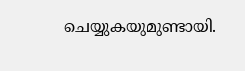ചെയ്യുകയുമുണ്ടായി.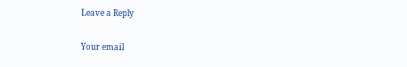Leave a Reply

Your email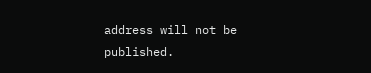address will not be published.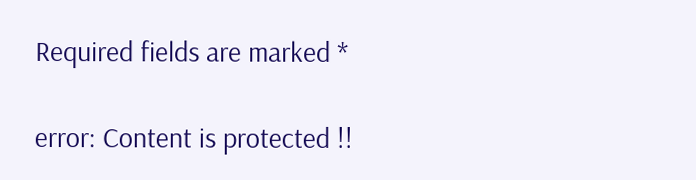Required fields are marked *

error: Content is protected !!